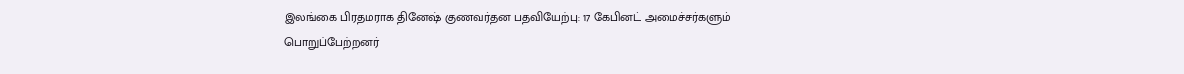இலங்கை பிரதமராக தினேஷ் குணவர்தன பதவியேற்பு: 17 கேபினட் அமைச்சர்களும் பொறுப்பேற்றனர்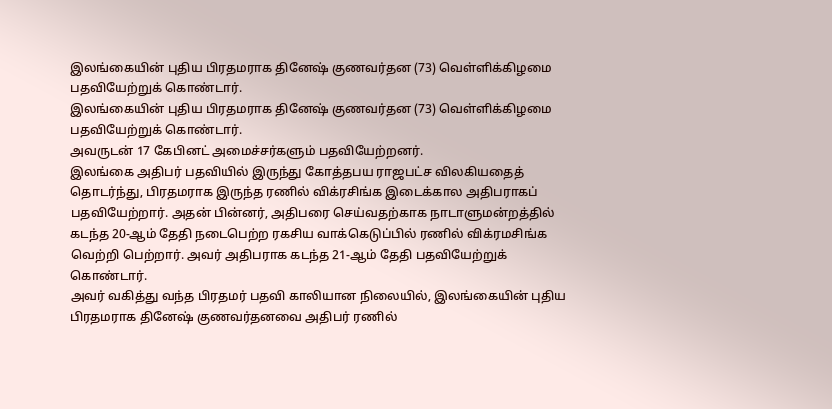இலங்கையின் புதிய பிரதமராக தினேஷ் குணவர்தன (73) வெள்ளிக்கிழமை பதவியேற்றுக் கொண்டார்.
இலங்கையின் புதிய பிரதமராக தினேஷ் குணவர்தன (73) வெள்ளிக்கிழமை பதவியேற்றுக் கொண்டார்.
அவருடன் 17 கேபினட் அமைச்சர்களும் பதவியேற்றனர்.
இலங்கை அதிபர் பதவியில் இருந்து கோத்தபய ராஜபட்ச விலகியதைத் தொடர்ந்து, பிரதமராக இருந்த ரணில் விக்ரசிங்க இடைக்கால அதிபராகப் பதவியேற்றார். அதன் பின்னர், அதிபரை செய்வதற்காக நாடாளுமன்றத்தில் கடந்த 20-ஆம் தேதி நடைபெற்ற ரகசிய வாக்கெடுப்பில் ரணில் விக்ரமசிங்க வெற்றி பெற்றார். அவர் அதிபராக கடந்த 21-ஆம் தேதி பதவியேற்றுக் கொண்டார்.
அவர் வகித்து வந்த பிரதமர் பதவி காலியான நிலையில், இலங்கையின் புதிய பிரதமராக தினேஷ் குணவர்தனவை அதிபர் ரணில்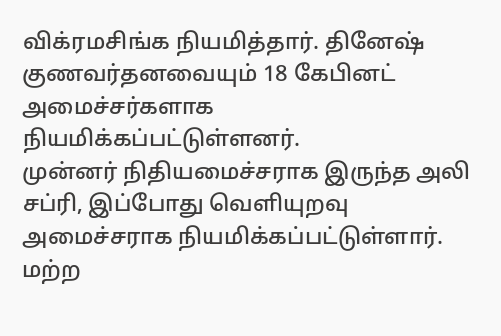விக்ரமசிங்க நியமித்தார். தினேஷ் குணவர்தனவையும் 18 கேபினட் அமைச்சர்களாக நியமிக்கப்பட்டுள்ளனர்.
முன்னர் நிதியமைச்சராக இருந்த அலி சப்ரி, இப்போது வெளியுறவு அமைச்சராக நியமிக்கப்பட்டுள்ளார். மற்ற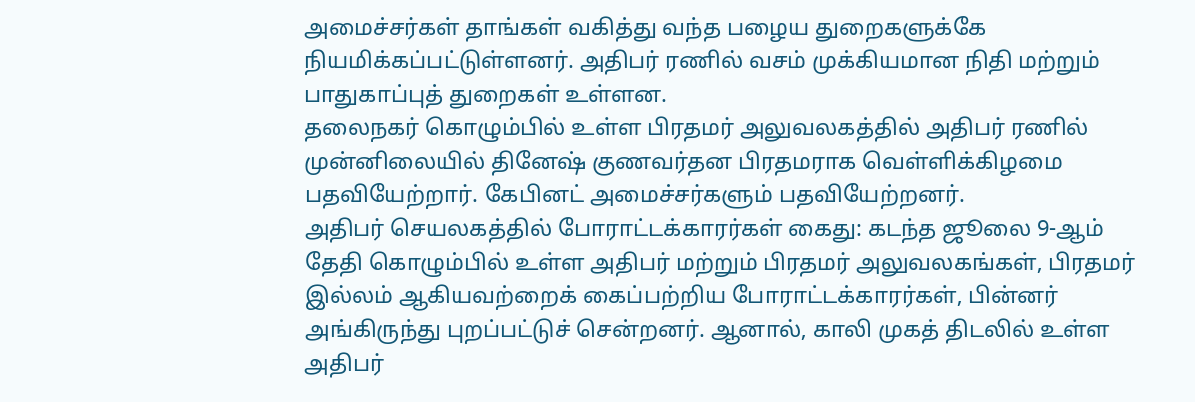அமைச்சர்கள் தாங்கள் வகித்து வந்த பழைய துறைகளுக்கே நியமிக்கப்பட்டுள்ளனர். அதிபர் ரணில் வசம் முக்கியமான நிதி மற்றும் பாதுகாப்புத் துறைகள் உள்ளன.
தலைநகர் கொழும்பில் உள்ள பிரதமர் அலுவலகத்தில் அதிபர் ரணில் முன்னிலையில் தினேஷ் குணவர்தன பிரதமராக வெள்ளிக்கிழமை பதவியேற்றார். கேபினட் அமைச்சர்களும் பதவியேற்றனர்.
அதிபர் செயலகத்தில் போராட்டக்காரர்கள் கைது: கடந்த ஜூலை 9-ஆம் தேதி கொழும்பில் உள்ள அதிபர் மற்றும் பிரதமர் அலுவலகங்கள், பிரதமர் இல்லம் ஆகியவற்றைக் கைப்பற்றிய போராட்டக்காரர்கள், பின்னர் அங்கிருந்து புறப்பட்டுச் சென்றனர். ஆனால், காலி முகத் திடலில் உள்ள அதிபர்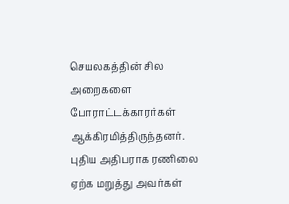செயலகத்தின் சில அறைகளை போராட்டக்காரர்கள் ஆக்கிரமித்திருந்தனர். புதிய அதிபராக ரணிலை ஏற்க மறுத்து அவர்கள்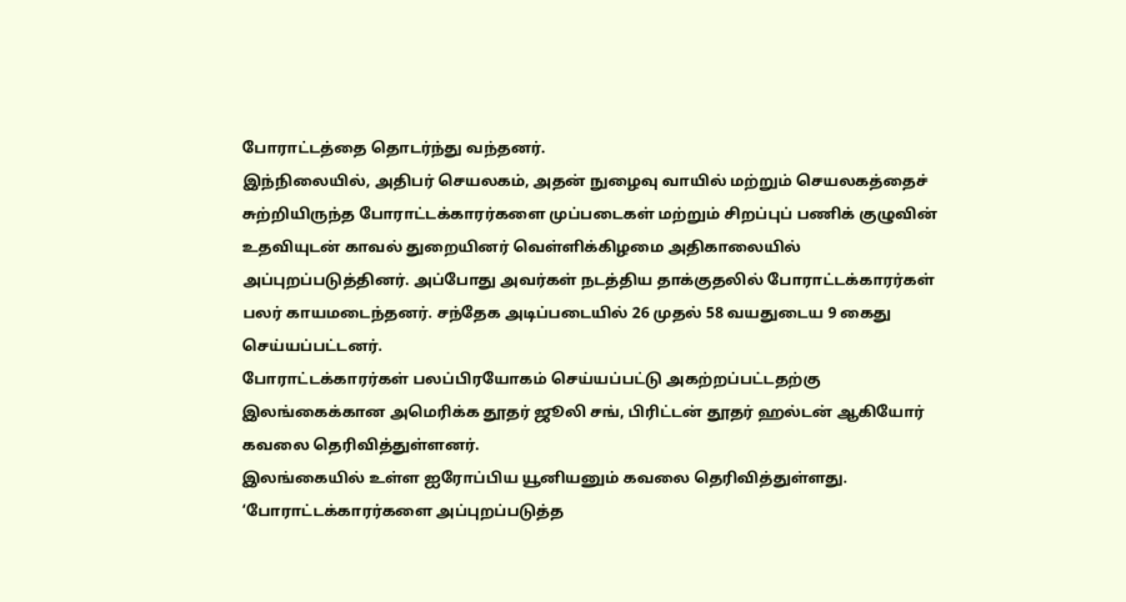போராட்டத்தை தொடர்ந்து வந்தனர்.
இந்நிலையில், அதிபர் செயலகம், அதன் நுழைவு வாயில் மற்றும் செயலகத்தைச் சுற்றியிருந்த போராட்டக்காரர்களை முப்படைகள் மற்றும் சிறப்புப் பணிக் குழுவின் உதவியுடன் காவல் துறையினர் வெள்ளிக்கிழமை அதிகாலையில் அப்புறப்படுத்தினர். அப்போது அவர்கள் நடத்திய தாக்குதலில் போராட்டக்காரர்கள் பலர் காயமடைந்தனர். சந்தேக அடிப்படையில் 26 முதல் 58 வயதுடைய 9 கைது செய்யப்பட்டனர்.
போராட்டக்காரர்கள் பலப்பிரயோகம் செய்யப்பட்டு அகற்றப்பட்டதற்கு இலங்கைக்கான அமெரிக்க தூதர் ஜூலி சங், பிரிட்டன் தூதர் ஹல்டன் ஆகியோர் கவலை தெரிவித்துள்ளனர்.
இலங்கையில் உள்ள ஐரோப்பிய யூனியனும் கவலை தெரிவித்துள்ளது.
‘போராட்டக்காரர்களை அப்புறப்படுத்த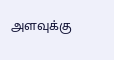அளவுக்கு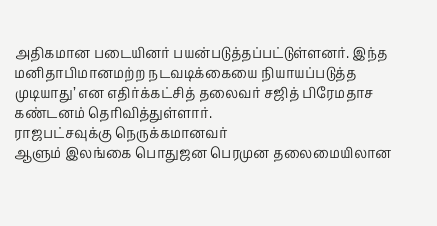அதிகமான படையினர் பயன்படுத்தப்பட்டுள்ளனர். இந்த மனிதாபிமானமற்ற நடவடிக்கையை நியாயப்படுத்த முடியாது’ என எதிர்க்கட்சித் தலைவர் சஜித் பிரேமதாச கண்டனம் தெரிவித்துள்ளார்.
ராஜபட்சவுக்கு நெருக்கமானவர்
ஆளும் இலங்கை பொதுஜன பெரமுன தலைமையிலான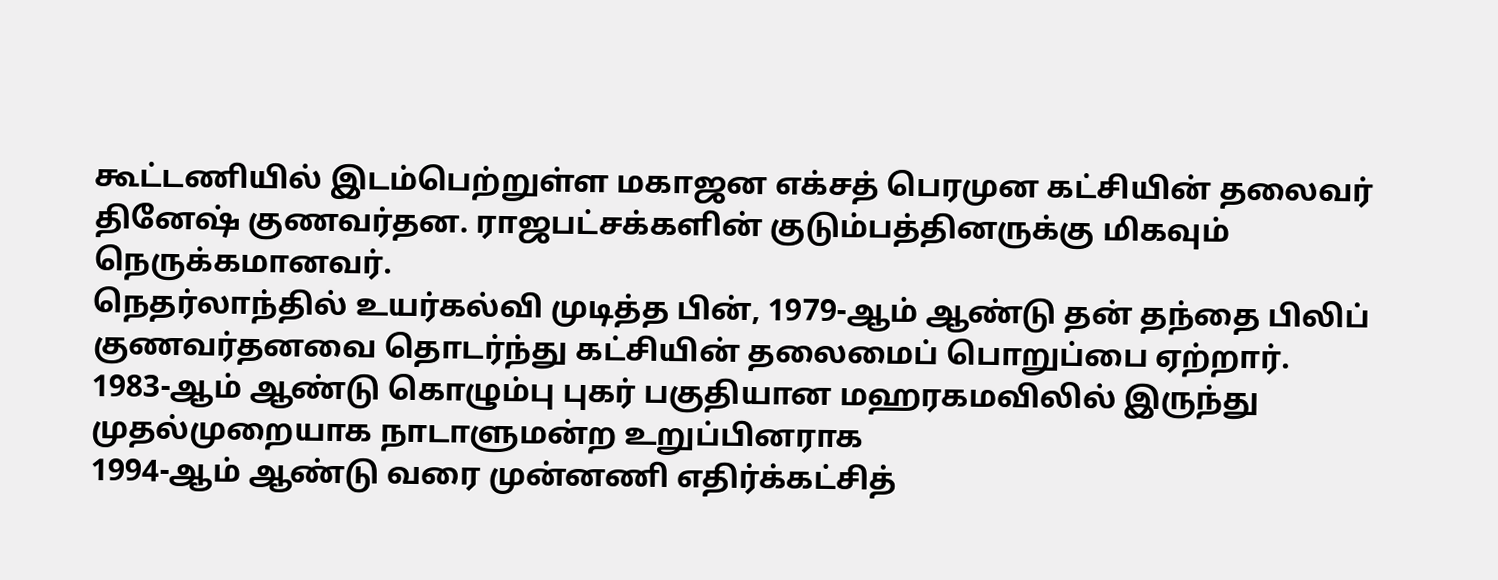கூட்டணியில் இடம்பெற்றுள்ள மகாஜன எக்சத் பெரமுன கட்சியின் தலைவர் தினேஷ் குணவர்தன. ராஜபட்சக்களின் குடும்பத்தினருக்கு மிகவும் நெருக்கமானவர்.
நெதர்லாந்தில் உயர்கல்வி முடித்த பின், 1979-ஆம் ஆண்டு தன் தந்தை பிலிப் குணவர்தனவை தொடர்ந்து கட்சியின் தலைமைப் பொறுப்பை ஏற்றார்.
1983-ஆம் ஆண்டு கொழும்பு புகர் பகுதியான மஹரகமவிலில் இருந்து முதல்முறையாக நாடாளுமன்ற உறுப்பினராக
1994-ஆம் ஆண்டு வரை முன்னணி எதிர்க்கட்சித்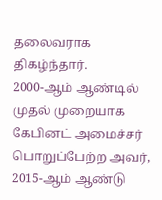தலைவராக திகழ்ந்தார்.
2000-ஆம் ஆண்டில் முதல் முறையாக கேபினட் அமைச்சர் பொறுப்பேற்ற அவர், 2015-ஆம் ஆண்டு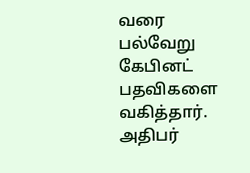வரை பல்வேறு கேபினட் பதவிகளை வகித்தார். அதிபர்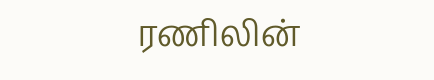ரணிலின்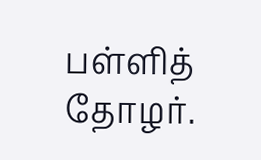பள்ளித் தோழர்.